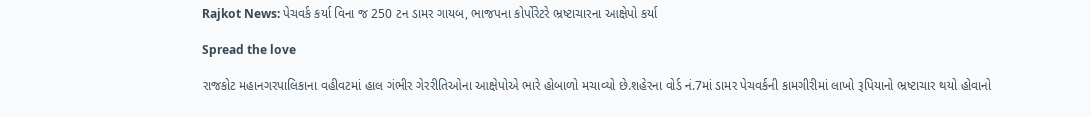Rajkot News: પેચવર્ક કર્યા વિના જ 250 ટન ડામર ગાયબ, ભાજપના કોર્પોરેટરે ભ્રષ્ટાચારના આક્ષેપો કર્યા

Spread the love

રાજકોટ મહાનગરપાલિકાના વહીવટમાં હાલ ગંભીર ગેરરીતિઓના આક્ષેપોએ ભારે હોબાળો મચાવ્યો છે.શહેરના વોર્ડ નં.7માં ડામર પેચવર્કની કામગીરીમાં લાખો રૂપિયાનો ભ્રષ્ટાચાર થયો હોવાનો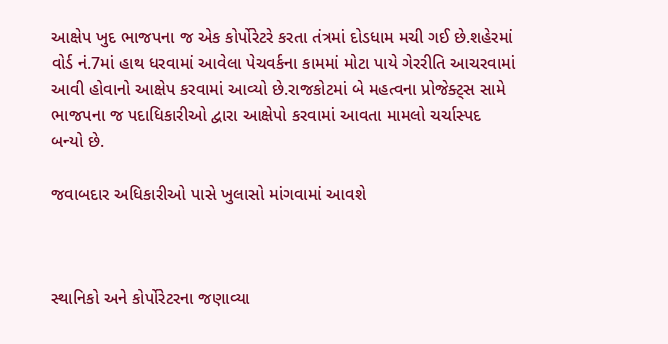આક્ષેપ ખુદ ભાજપના જ એક કોર્પોરેટરે કરતા તંત્રમાં દોડધામ મચી ગઈ છે.શહેરમાં વોર્ડ નં.7માં હાથ ધરવામાં આવેલા પેચવર્કના કામમાં મોટા પાયે ગેરરીતિ આચરવામાં આવી હોવાનો આક્ષેપ કરવામાં આવ્યો છે.રાજકોટમાં બે મહત્વના પ્રોજેક્ટ્સ સામે ભાજપના જ પદાધિકારીઓ દ્વારા આક્ષેપો કરવામાં આવતા મામલો ચર્ચાસ્પદ બન્યો છે.

જવાબદાર અધિકારીઓ પાસે ખુલાસો માંગવામાં આવશે



સ્થાનિકો અને કોર્પોરેટરના જણાવ્યા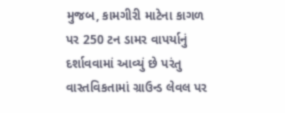મુજબ, કામગીરી માટેના કાગળ પર 250 ટન ડામર વાપર્યાનું દર્શાવવામાં આવ્યું છે પરંતુ વાસ્તવિકતામાં ગ્રાઉન્ડ લેવલ પર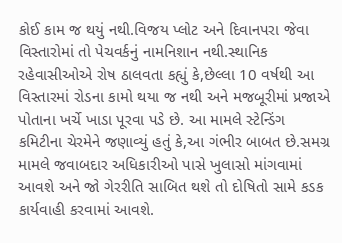કોઈ કામ જ થયું નથી.વિજય પ્લોટ અને દિવાનપરા જેવા વિસ્તારોમાં તો પેચવર્કનું નામનિશાન નથી.સ્થાનિક રહેવાસીઓએ રોષ ઠાલવતા કહ્યું કે,છેલ્લા 10 વર્ષથી આ વિસ્તારમાં રોડના કામો થયા જ નથી અને મજબૂરીમાં પ્રજાએ પોતાના ખર્ચે ખાડા પૂરવા પડે છે. આ મામલે સ્ટેન્ડિંગ કમિટીના ચેરમેને જણાવ્યું હતું કે,આ ગંભીર બાબત છે.સમગ્ર મામલે જવાબદાર અધિકારીઓ પાસે ખુલાસો માંગવામાં આવશે અને જો ગેરરીતિ સાબિત થશે તો દોષિતો સામે કડક કાર્યવાહી કરવામાં આવશે.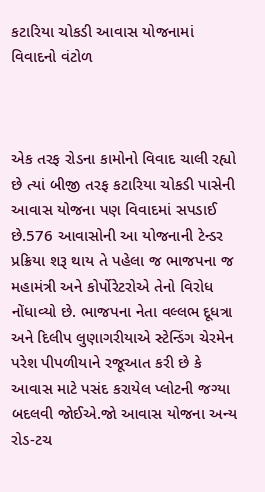કટારિયા ચોકડી આવાસ યોજનામાં વિવાદનો વંટોળ



એક તરફ રોડના કામોનો વિવાદ ચાલી રહ્યો છે ત્યાં બીજી તરફ કટારિયા ચોકડી પાસેની આવાસ યોજના પણ વિવાદમાં સપડાઈ છે.576 આવાસોની આ યોજનાની ટેન્ડર પ્રક્રિયા શરૂ થાય તે પહેલા જ ભાજપના જ મહામંત્રી અને કોર્પોરેટરોએ તેનો વિરોધ નોંધાવ્યો છે. ભાજપના નેતા વલ્લભ દૂધત્રા અને દિલીપ લુણાગરીયાએ સ્ટેન્ડિંગ ચેરમેન પરેશ પીપળીયાને રજૂઆત કરી છે કે આવાસ માટે પસંદ કરાયેલ પ્લોટની જગ્યા બદલવી જોઈએ.જો આવાસ યોજના અન્ય રોડ-ટચ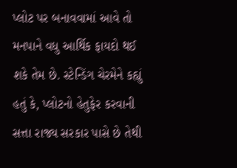પ્લોટ પર બનાવવામાં આવે તો મનપાને વધુ આર્થિક ફાયદો થઈ શકે તેમ છે. સ્ટેન્ડિંગ ચેરમેને કહ્યું હતું કે, પ્લોટનો હેતુફેર કરવાની સત્તા રાજ્ય સરકાર પાસે છે તેથી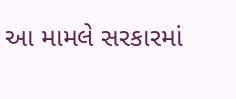આ મામલે સરકારમાં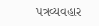પત્રવ્યવહાર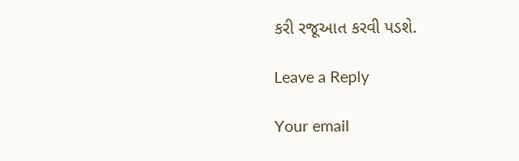કરી રજૂઆત કરવી પડશે.

Leave a Reply

Your email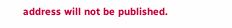address will not be published.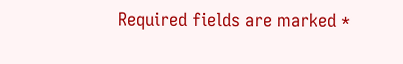Required fields are marked *